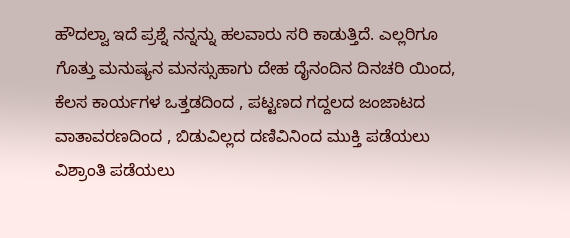ಹೌದಲ್ವಾ ಇದೆ ಪ್ರಶ್ನೆ ನನ್ನನ್ನು ಹಲವಾರು ಸರಿ ಕಾಡುತ್ತಿದೆ. ಎಲ್ಲರಿಗೂ ಗೊತ್ತು ಮನುಷ್ಯನ ಮನಸ್ಸುಹಾಗು ದೇಹ ದೈನಂದಿನ ದಿನಚರಿ ಯಿಂದ, ಕೆಲಸ ಕಾರ್ಯಗಳ ಒತ್ತಡದಿಂದ , ಪಟ್ಟಣದ ಗದ್ದಲದ ಜಂಜಾಟದ ವಾತಾವರಣದಿಂದ , ಬಿಡುವಿಲ್ಲದ ದಣಿವಿನಿಂದ ಮುಕ್ತಿ ಪಡೆಯಲು ವಿಶ್ರಾಂತಿ ಪಡೆಯಲು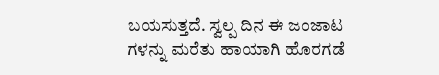ಬಯಸುತ್ತದೆ. ಸ್ವಲ್ಪ ದಿನ ಈ ಜಂಜಾಟ ಗಳನ್ನು ಮರೆತು ಹಾಯಾಗಿ ಹೊರಗಡೆ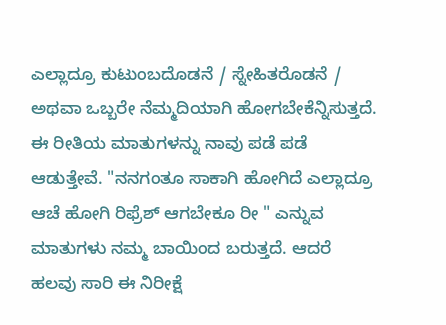ಎಲ್ಲಾದ್ರೂ ಕುಟುಂಬದೊಡನೆ / ಸ್ನೇಹಿತರೊಡನೆ / ಅಥವಾ ಒಬ್ಬರೇ ನೆಮ್ಮದಿಯಾಗಿ ಹೋಗಬೇಕೆನ್ನಿಸುತ್ತದೆ. ಈ ರೀತಿಯ ಮಾತುಗಳನ್ನು ನಾವು ಪಡೆ ಪಡೆ ಆಡುತ್ತೇವೆ. "ನನಗಂತೂ ಸಾಕಾಗಿ ಹೋಗಿದೆ ಎಲ್ಲಾದ್ರೂ ಆಚೆ ಹೋಗಿ ರಿಫ್ರೆಶ್ ಆಗಬೇಕೂ ರೀ " ಎನ್ನುವ ಮಾತುಗಳು ನಮ್ಮ ಬಾಯಿಂದ ಬರುತ್ತದೆ. ಆದರೆ ಹಲವು ಸಾರಿ ಈ ನಿರೀಕ್ಷೆ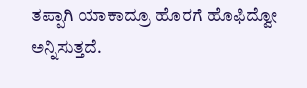ತಪ್ಪಾಗಿ ಯಾಕಾದ್ರೂ ಹೊರಗೆ ಹೊಫಿದ್ವೋ ಅನ್ನಿಸುತ್ತದೆ.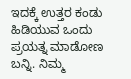ಇದಕ್ಕೆ ಉತ್ತರ ಕಂಡು ಹಿಡಿಯುವ ಒಂದು ಪ್ರಯತ್ನ ಮಾಡೋಣ ಬನ್ನಿ. ನಿಮ್ಮ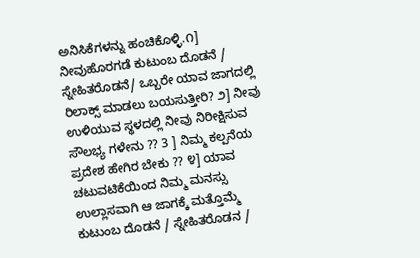ಅನಿಸಿಕೆಗಳನ್ನು ಹಂಚಿಕೊಳ್ಳಿ.೧] ನೀವುಹೊರಗಡೆ ಕುಟುಂಬ ದೊಡನೆ / ಸ್ನೇಹಿತರೊಡನೆ/ ಒಬ್ಬರೇ ಯಾವ ಜಾಗದಲ್ಲಿ ರಿಲಾಕ್ಸ್ ಮಾಡಲು ಬಯಸುತ್ತೀರಿ? ೨] ನೀವು ಉಳಿಯುವ ಸ್ಥಳದಲ್ಲಿ ನೀವು ನಿರೀಕ್ಷಿಸುವ ಸೌಲಭ್ಯ ಗಳೇನು ?? 3 ] ನಿಮ್ಮ ಕಲ್ಪನೆಯ ಪ್ರದೇಶ ಹೇಗಿರ ಬೇಕು ?? ೪] ಯಾವ ಚಟುವಟಿಕೆಯಿಂದ ನಿಮ್ಮ ಮನಸ್ಸು ಉಲ್ಲಾಸವಾಗಿ ಆ ಜಾಗಕ್ಕೆ ಮತ್ತೊಮ್ಮೆ ಕುಟುಂಬ ದೊಡನೆ / ಸ್ನೇಹಿತರೊಡನ /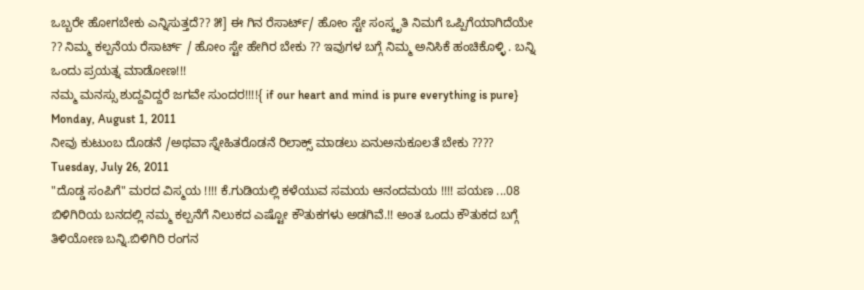ಒಬ್ಬರೇ ಹೋಗಬೇಕು ಎನ್ನಿಸುತ್ತದೆ?? ೫] ಈ ಗಿನ ರೆಸಾರ್ಟ್/ ಹೋಂ ಸ್ಟೇ ಸಂಸ್ಕೃತಿ ನಿಮಗೆ ಒಪ್ಪಿಗೆಯಾಗಿದೆಯೇ ?? ನಿಮ್ಮ ಕಲ್ಪನೆಯ ರೆಸಾರ್ಟ್ / ಹೋಂ ಸ್ಟೇ ಹೇಗಿರ ಬೇಕು ?? ಇವುಗಳ ಬಗ್ಗೆ ನಿಮ್ಮ ಅನಿಸಿಕೆ ಹಂಚಿಕೊಳ್ಳಿ . ಬನ್ನಿ ಒಂದು ಪ್ರಯತ್ನ ಮಾಡೋಣ!!!
ನಮ್ಮ ಮನಸ್ಸು ಶುದ್ದವಿದ್ದರೆ ಜಗವೇ ಸುಂದರ!!!!{ if our heart and mind is pure everything is pure}
Monday, August 1, 2011
ನೀವು ಕುಟುಂಬ ದೊಡನೆ /ಅಥವಾ ಸ್ನೇಹಿತರೊಡನೆ ರಿಲಾಕ್ಸ್ ಮಾಡಲು ಏನುಅನುಕೂಲತೆ ಬೇಕು ????
Tuesday, July 26, 2011
"ದೊಡ್ಡ ಸಂಪಿಗೆ" ಮರದ ವಿಸ್ಮಯ !!!! ಕೆ.ಗುಡಿಯಲ್ಲಿ ಕಳೆಯುವ ಸಮಯ ಆನಂದಮಯ !!!! ಪಯಣ ...08
ಬಿಳಿಗಿರಿಯ ಬನದಲ್ಲಿ ನಮ್ಮ ಕಲ್ಪನೆಗೆ ನಿಲುಕದ ಎಷ್ಟೋ ಕೌತುಕಗಳು ಅಡಗಿವೆ.!! ಅಂತ ಒಂದು ಕೌತುಕದ ಬಗ್ಗೆ ತಿಳಿಯೋಣ ಬನ್ನಿ.ಬಿಳಿಗಿರಿ ರಂಗನ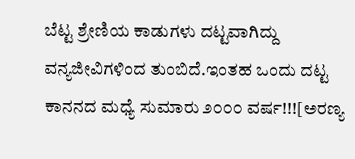ಬೆಟ್ಟ ಶ್ರೇಣಿಯ ಕಾಡುಗಳು ದಟ್ಟವಾಗಿದ್ದು ವನ್ಯಜೀವಿಗಳಿಂದ ತುಂಬಿದೆ.ಇಂತಹ ಒಂದು ದಟ್ಟ ಕಾನನದ ಮಧ್ಯೆ ಸುಮಾರು ೨೦೦೦ ವರ್ಷ!!![ಅರಣ್ಯ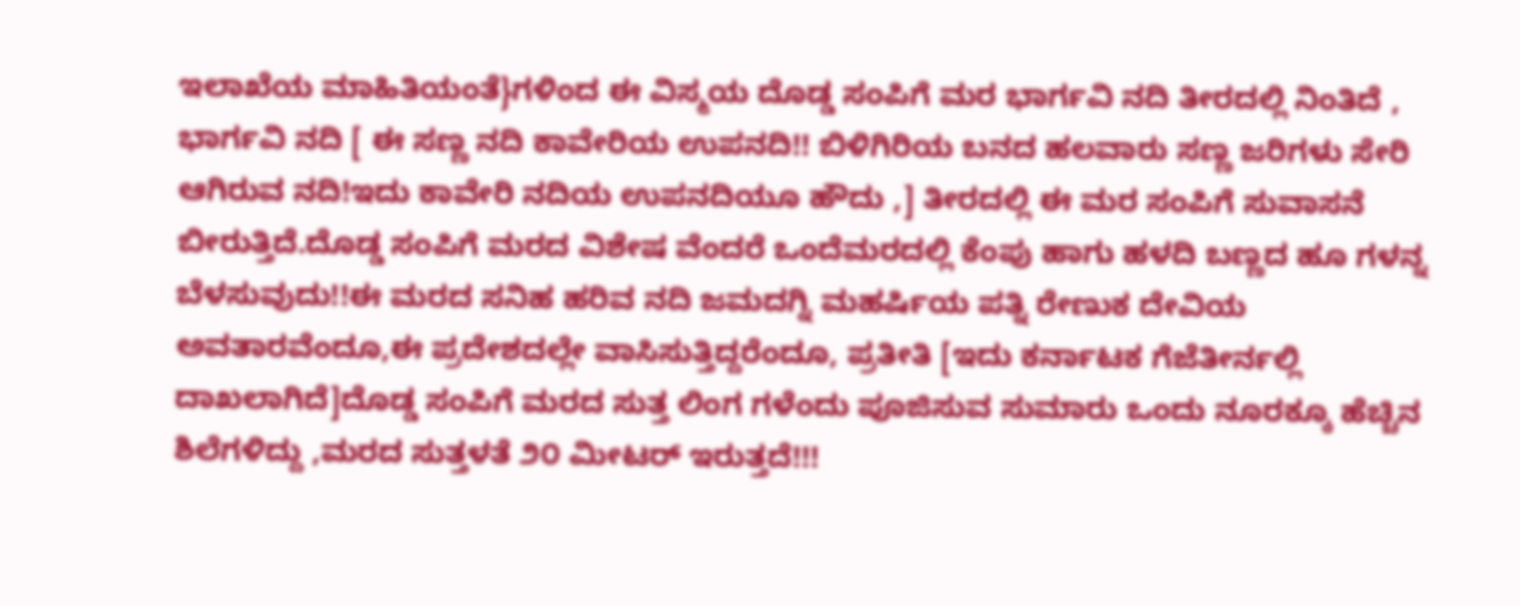ಇಲಾಖೆಯ ಮಾಹಿತಿಯಂತೆ}ಗಳಿಂದ ಈ ವಿಸ್ಮಯ ದೊಡ್ಡ ಸಂಪಿಗೆ ಮರ ಭಾರ್ಗವಿ ನದಿ ತೀರದಲ್ಲಿ ನಿಂತಿದೆ ,
ಭಾರ್ಗವಿ ನದಿ [ ಈ ಸಣ್ಣ ನದಿ ಕಾವೇರಿಯ ಉಪನದಿ!! ಬಿಳಿಗಿರಿಯ ಬನದ ಹಲವಾರು ಸಣ್ಣ ಜರಿಗಳು ಸೇರಿ ಆಗಿರುವ ನದಿ!ಇದು ಕಾವೇರಿ ನದಿಯ ಉಪನದಿಯೂ ಹೌದು ,] ತೀರದಲ್ಲಿ ಈ ಮರ ಸಂಪಿಗೆ ಸುವಾಸನೆ ಬೀರುತ್ತಿದೆ.ದೊಡ್ಡ ಸಂಪಿಗೆ ಮರದ ವಿಶೇಷ ವೆಂದರೆ ಒಂದೆಮರದಲ್ಲಿ ಕೆಂಪು ಹಾಗು ಹಳದಿ ಬಣ್ಣದ ಹೂ ಗಳನ್ನ ಬೆಳಸುವುದು!!ಈ ಮರದ ಸನಿಹ ಹರಿವ ನದಿ ಜಮದಗ್ನಿ ಮಹರ್ಷಿಯ ಪತ್ನಿ ರೇಣುಕ ದೇವಿಯ ಅವತಾರವೆಂದೂ,ಈ ಪ್ರದೇಶದಲ್ಲೇ ವಾಸಿಸುತ್ತಿದ್ದರೆಂದೂ, ಪ್ರತೀತಿ [ಇದು ಕರ್ನಾಟಕ ಗೆಜೆತೀರ್ನಲ್ಲಿ ದಾಖಲಾಗಿದೆ]ದೊಡ್ಡ ಸಂಪಿಗೆ ಮರದ ಸುತ್ತ ಲಿಂಗ ಗಳೆಂದು ಪೂಜಿಸುವ ಸುಮಾರು ಒಂದು ನೂರಕ್ಕೂ ಹೆಚ್ಚಿನ ಶಿಲೆಗಳಿದ್ದು ,ಮರದ ಸುತ್ತಳತೆ ೨೦ ಮೀಟರ್ ಇರುತ್ತದೆ!!!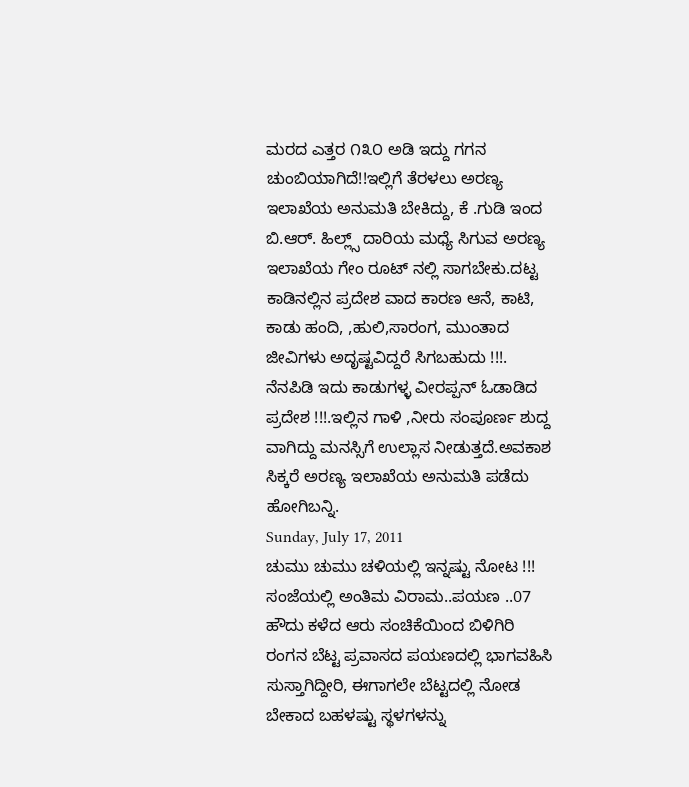ಮರದ ಎತ್ತರ ೧೩೦ ಅಡಿ ಇದ್ದು ಗಗನ ಚುಂಬಿಯಾಗಿದೆ!!ಇಲ್ಲಿಗೆ ತೆರಳಲು ಅರಣ್ಯ ಇಲಾಖೆಯ ಅನುಮತಿ ಬೇಕಿದ್ದು, ಕೆ .ಗುಡಿ ಇಂದ ಬಿ.ಆರ್. ಹಿಲ್ಲ್ಸ್ ದಾರಿಯ ಮಧ್ಯೆ ಸಿಗುವ ಅರಣ್ಯ ಇಲಾಖೆಯ ಗೇಂ ರೂಟ್ ನಲ್ಲಿ ಸಾಗಬೇಕು.ದಟ್ಟ ಕಾಡಿನಲ್ಲಿನ ಪ್ರದೇಶ ವಾದ ಕಾರಣ ಆನೆ, ಕಾಟಿ, ಕಾಡು ಹಂದಿ, ,ಹುಲಿ,ಸಾರಂಗ, ಮುಂತಾದ ಜೀವಿಗಳು ಅದೃಷ್ಟವಿದ್ದರೆ ಸಿಗಬಹುದು !!!.
ನೆನಪಿಡಿ ಇದು ಕಾಡುಗಳ್ಳ ವೀರಪ್ಪನ್ ಓಡಾಡಿದ ಪ್ರದೇಶ !!!.ಇಲ್ಲಿನ ಗಾಳಿ ,ನೀರು ಸಂಪೂರ್ಣ ಶುದ್ದ ವಾಗಿದ್ದು ಮನಸ್ಸಿಗೆ ಉಲ್ಲಾಸ ನೀಡುತ್ತದೆ.ಅವಕಾಶ ಸಿಕ್ಕರೆ ಅರಣ್ಯ ಇಲಾಖೆಯ ಅನುಮತಿ ಪಡೆದು ಹೋಗಿಬನ್ನಿ.
Sunday, July 17, 2011
ಚುಮು ಚುಮು ಚಳಿಯಲ್ಲಿ ಇನ್ನಷ್ಟು ನೋಟ !!! ಸಂಜೆಯಲ್ಲಿ ಅಂತಿಮ ವಿರಾಮ..ಪಯಣ ..07
ಹೌದು ಕಳೆದ ಆರು ಸಂಚಿಕೆಯಿಂದ ಬಿಳಿಗಿರಿ ರಂಗನ ಬೆಟ್ಟ ಪ್ರವಾಸದ ಪಯಣದಲ್ಲಿ ಭಾಗವಹಿಸಿ ಸುಸ್ತಾಗಿದ್ದೀರಿ, ಈಗಾಗಲೇ ಬೆಟ್ಟದಲ್ಲಿ ನೋಡ ಬೇಕಾದ ಬಹಳಷ್ಟು ಸ್ಥಳಗಳನ್ನು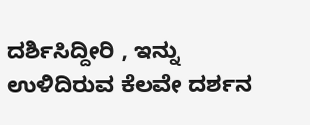ದರ್ಶಿಸಿದ್ದೀರಿ , ಇನ್ನು ಉಳಿದಿರುವ ಕೆಲವೇ ದರ್ಶನ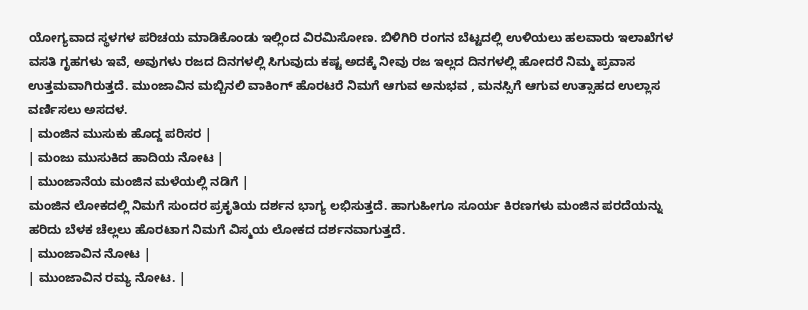ಯೋಗ್ಯವಾದ ಸ್ಥಳಗಳ ಪರಿಚಯ ಮಾಡಿಕೊಂಡು ಇಲ್ಲಿಂದ ವಿರಮಿಸೋಣ. ಬಿಳಿಗಿರಿ ರಂಗನ ಬೆಟ್ಟದಲ್ಲಿ ಉಳಿಯಲು ಹಲವಾರು ಇಲಾಖೆಗಳ ವಸತಿ ಗೃಹಗಳು ಇವೆ, ಅವುಗಳು ರಜದ ದಿನಗಳಲ್ಲಿ ಸಿಗುವುದು ಕಷ್ಟ ಅದಕ್ಕೆ ನೀವು ರಜ ಇಲ್ಲದ ದಿನಗಳಲ್ಲಿ ಹೋದರೆ ನಿಮ್ಮ ಪ್ರವಾಸ ಉತ್ತಮವಾಗಿರುತ್ತದೆ. ಮುಂಜಾವಿನ ಮಬ್ಬಿನಲಿ ವಾಕಿಂಗ್ ಹೊರಟರೆ ನಿಮಗೆ ಆಗುವ ಅನುಭವ , ಮನಸ್ಸಿಗೆ ಆಗುವ ಉತ್ಸಾಹದ ಉಲ್ಲಾಸ ವರ್ಣಿಸಲು ಅಸದಳ.
| ಮಂಜಿನ ಮುಸುಕು ಹೊದ್ದ ಪರಿಸರ |
| ಮಂಜು ಮುಸುಕಿದ ಹಾದಿಯ ನೋಟ |
| ಮುಂಜಾನೆಯ ಮಂಜಿನ ಮಳೆಯಲ್ಲಿ ನಡಿಗೆ |
ಮಂಜಿನ ಲೋಕದಲ್ಲಿ ನಿಮಗೆ ಸುಂದರ ಪ್ರಕೃತಿಯ ದರ್ಶನ ಭಾಗ್ಯ ಲಭಿಸುತ್ತದೆ. ಹಾಗುಹೀಗೂ ಸೂರ್ಯ ಕಿರಣಗಳು ಮಂಜಿನ ಪರದೆಯನ್ನು ಹರಿದು ಬೆಳಕ ಚೆಲ್ಲಲು ಹೊರಟಾಗ ನಿಮಗೆ ವಿಸ್ಮಯ ಲೋಕದ ದರ್ಶನವಾಗುತ್ತದೆ.
| ಮುಂಜಾವಿನ ನೋಟ |
| ಮುಂಜಾವಿನ ರಮ್ಯ ನೋಟ. |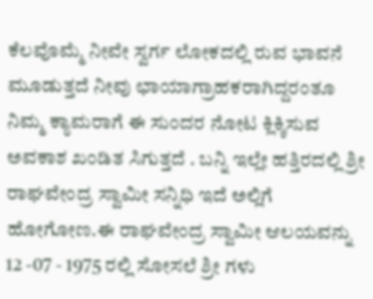ಕೆಲವೊಮ್ಮೆ ನೀವೇ ಸ್ವರ್ಗ ಲೋಕದಲ್ಲಿ ರುವ ಭಾವನೆ ಮೂಡುತ್ತದೆ ನೀವು ಛಾಯಾಗ್ರಾಹಕರಾಗಿದ್ದರಂತೂ ನಿಮ್ಮ ಕ್ಯಾಮರಾಗೆ ಈ ಸುಂದರ ನೋಟ ಕ್ಲಿಕ್ಕಿಸುವ ಅವಕಾಶ ಖಂಡಿತ ಸಿಗುತ್ತದೆ . ಬನ್ನಿ ಇಲ್ಲೇ ಹತ್ತಿರದಲ್ಲಿ ಶ್ರೀ ರಾಘವೇಂದ್ರ ಸ್ವಾಮೀ ಸನ್ನಿಧಿ ಇದೆ ಅಲ್ಲಿಗೆ ಹೋಗೋಣ.ಈ ರಾಘವೇಂದ್ರ ಸ್ವಾಮೀ ಆಲಯವನ್ನು 12 -07 - 1975 ರಲ್ಲಿ ಸೋಸಲೆ ಶ್ರೀ ಗಳು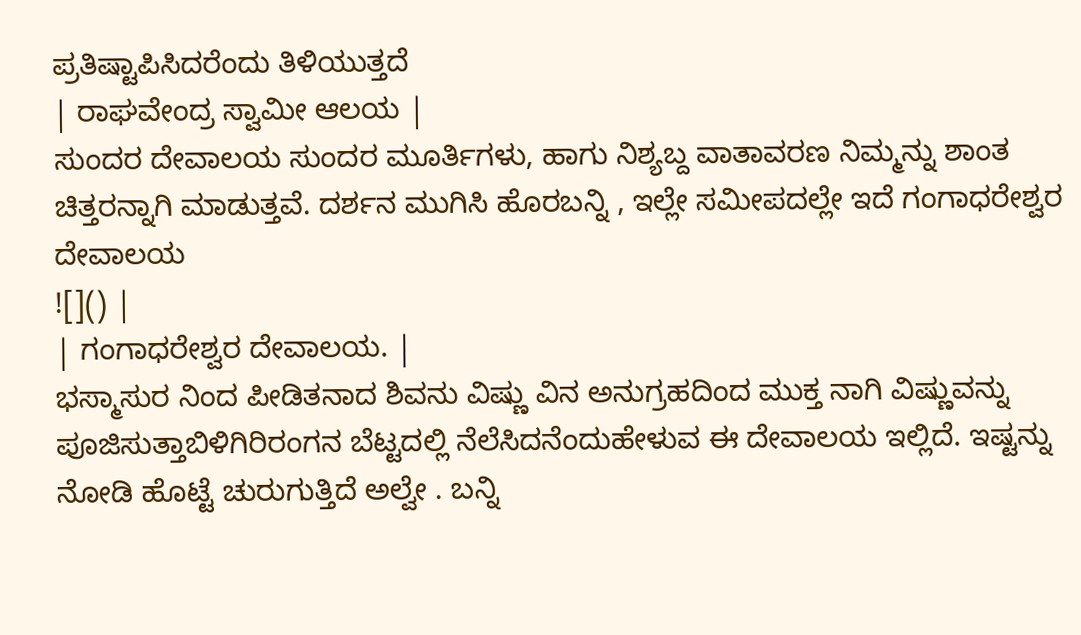ಪ್ರತಿಷ್ಟಾಪಿಸಿದರೆಂದು ತಿಳಿಯುತ್ತದೆ
| ರಾಘವೇಂದ್ರ ಸ್ವಾಮೀ ಆಲಯ |
ಸುಂದರ ದೇವಾಲಯ ಸುಂದರ ಮೂರ್ತಿಗಳು, ಹಾಗು ನಿಶ್ಯಬ್ದ ವಾತಾವರಣ ನಿಮ್ಮನ್ನು ಶಾಂತ ಚಿತ್ತರನ್ನಾಗಿ ಮಾಡುತ್ತವೆ. ದರ್ಶನ ಮುಗಿಸಿ ಹೊರಬನ್ನಿ , ಇಲ್ಲೇ ಸಮೀಪದಲ್ಲೇ ಇದೆ ಗಂಗಾಧರೇಶ್ವರ ದೇವಾಲಯ
![]() |
| ಗಂಗಾಧರೇಶ್ವರ ದೇವಾಲಯ. |
ಭಸ್ಮಾಸುರ ನಿಂದ ಪೀಡಿತನಾದ ಶಿವನು ವಿಷ್ಣು ವಿನ ಅನುಗ್ರಹದಿಂದ ಮುಕ್ತ ನಾಗಿ ವಿಷ್ಣುವನ್ನು ಪೂಜಿಸುತ್ತಾಬಿಳಿಗಿರಿರಂಗನ ಬೆಟ್ಟದಲ್ಲಿ ನೆಲೆಸಿದನೆಂದುಹೇಳುವ ಈ ದೇವಾಲಯ ಇಲ್ಲಿದೆ. ಇಷ್ಟನ್ನು ನೋಡಿ ಹೊಟ್ಟೆ ಚುರುಗುತ್ತಿದೆ ಅಲ್ವೇ . ಬನ್ನಿ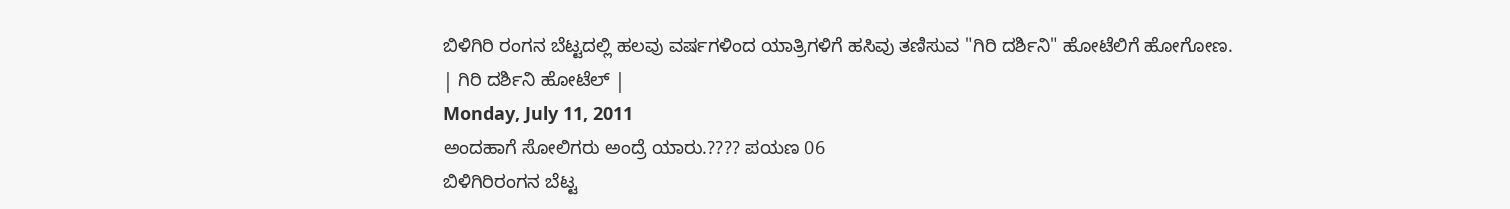ಬಿಳಿಗಿರಿ ರಂಗನ ಬೆಟ್ಟದಲ್ಲಿ ಹಲವು ವರ್ಷಗಳಿಂದ ಯಾತ್ರಿಗಳಿಗೆ ಹಸಿವು ತಣಿಸುವ "ಗಿರಿ ದರ್ಶಿನಿ" ಹೋಟೆಲಿಗೆ ಹೋಗೋಣ.
| ಗಿರಿ ದರ್ಶಿನಿ ಹೋಟೆಲ್ |
Monday, July 11, 2011
ಅಂದಹಾಗೆ ಸೋಲಿಗರು ಅಂದ್ರೆ ಯಾರು.???? ಪಯಣ 06
ಬಿಳಿಗಿರಿರಂಗನ ಬೆಟ್ಟ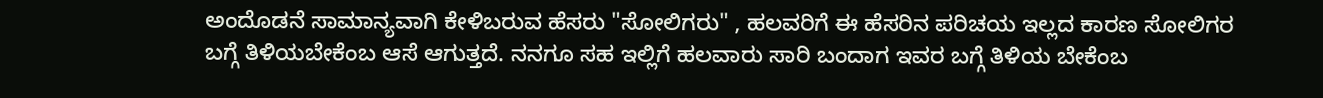ಅಂದೊಡನೆ ಸಾಮಾನ್ಯವಾಗಿ ಕೇಳಿಬರುವ ಹೆಸರು "ಸೋಲಿಗರು" , ಹಲವರಿಗೆ ಈ ಹೆಸರಿನ ಪರಿಚಯ ಇಲ್ಲದ ಕಾರಣ ಸೋಲಿಗರ ಬಗ್ಗೆ ತಿಳಿಯಬೇಕೆಂಬ ಆಸೆ ಆಗುತ್ತದೆ. ನನಗೂ ಸಹ ಇಲ್ಲಿಗೆ ಹಲವಾರು ಸಾರಿ ಬಂದಾಗ ಇವರ ಬಗ್ಗೆ ತಿಳಿಯ ಬೇಕೆಂಬ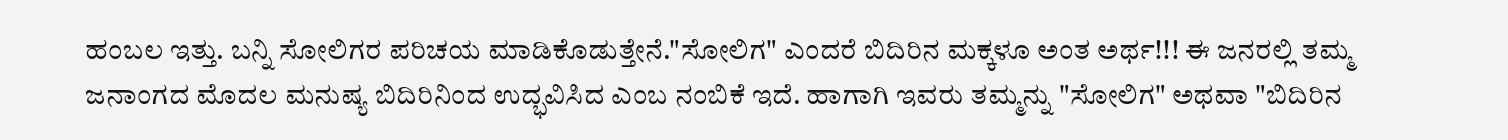ಹಂಬಲ ಇತ್ತು. ಬನ್ನಿ ಸೋಲಿಗರ ಪರಿಚಯ ಮಾಡಿಕೊಡುತ್ತೇನೆ."ಸೋಲಿಗ" ಎಂದರೆ ಬಿದಿರಿನ ಮಕ್ಕಳೂ ಅಂತ ಅರ್ಥ!!! ಈ ಜನರಲ್ಲಿ ತಮ್ಮ ಜನಾಂಗದ ಮೊದಲ ಮನುಷ್ಯ ಬಿದಿರಿನಿಂದ ಉದ್ಭವಿಸಿದ ಎಂಬ ನಂಬಿಕೆ ಇದೆ. ಹಾಗಾಗಿ ಇವರು ತಮ್ಮನ್ನು "ಸೋಲಿಗ" ಅಥವಾ "ಬಿದಿರಿನ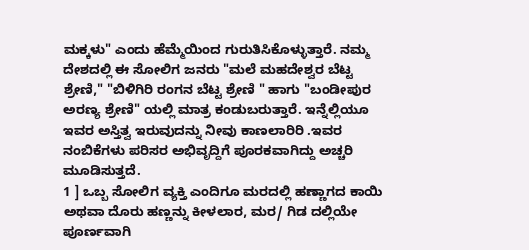ಮಕ್ಕಳು" ಎಂದು ಹೆಮ್ಮೆಯಿಂದ ಗುರುತಿಸಿಕೊಳ್ಳುತ್ತಾರೆ. ನಮ್ಮ ದೇಶದಲ್ಲಿ ಈ ಸೋಲಿಗ ಜನರು "ಮಲೆ ಮಹದೇಶ್ವರ ಬೆಟ್ಟ ಶ್ರೇಣಿ," "ಬಿಳಿಗಿರಿ ರಂಗನ ಬೆಟ್ಟ ಶ್ರೇಣಿ " ಹಾಗು "ಬಂಡೀಪುರ ಅರಣ್ಯ ಶ್ರೇಣಿ" ಯಲ್ಲಿ ಮಾತ್ರ ಕಂಡುಬರುತ್ತಾರೆ. ಇನ್ನೆಲ್ಲಿಯೂ ಇವರ ಅಸ್ತಿತ್ವ ಇರುವುದನ್ನು ನೀವು ಕಾಣಲಾರಿರಿ .ಇವರ ನಂಬಿಕೆಗಳು ಪರಿಸರ ಅಭಿವೃದ್ದಿಗೆ ಪೂರಕವಾಗಿದ್ದು ಅಚ್ಚರಿ ಮೂಡಿಸುತ್ತದೆ.
1 ] ಒಬ್ಬ ಸೋಲಿಗ ವ್ಯಕ್ತಿ ಎಂದಿಗೂ ಮರದಲ್ಲಿ ಹಣ್ಣಾಗದ ಕಾಯಿ ಅಥವಾ ದೊರು ಹಣ್ಣನ್ನು ಕೀಳಲಾರ, ಮರ/ ಗಿಡ ದಲ್ಲಿಯೇ ಪೂರ್ಣವಾಗಿ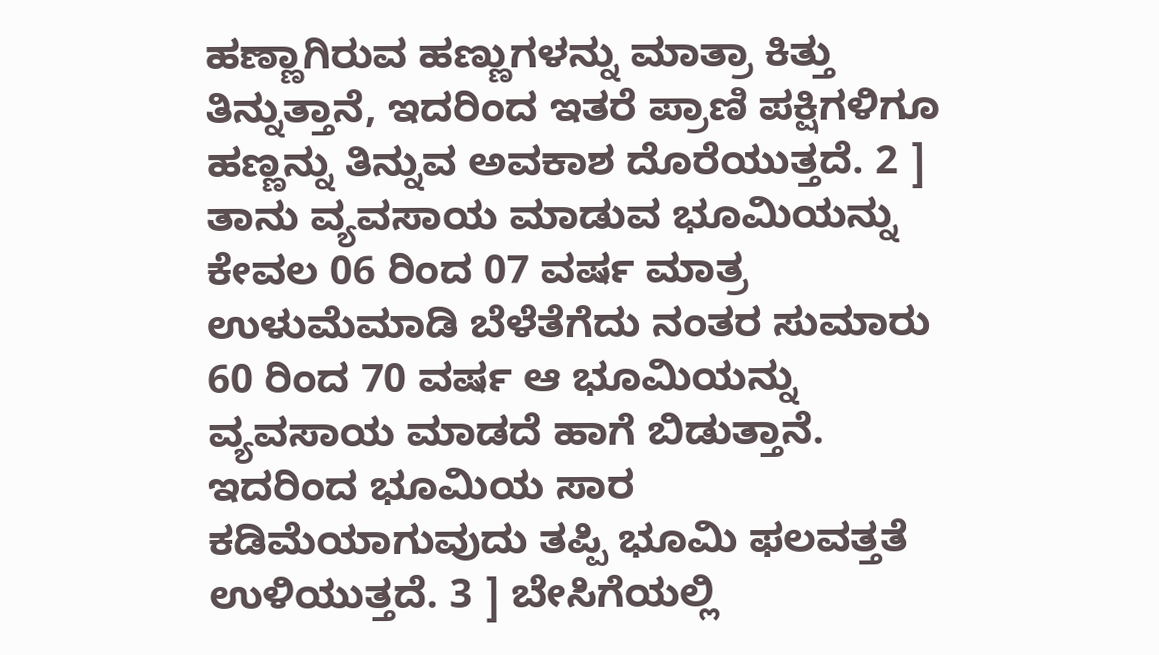ಹಣ್ಣಾಗಿರುವ ಹಣ್ಣುಗಳನ್ನು ಮಾತ್ರಾ ಕಿತ್ತು ತಿನ್ನುತ್ತಾನೆ, ಇದರಿಂದ ಇತರೆ ಪ್ರಾಣಿ ಪಕ್ಷಿಗಳಿಗೂ ಹಣ್ಣನ್ನು ತಿನ್ನುವ ಅವಕಾಶ ದೊರೆಯುತ್ತದೆ. 2 ] ತಾನು ವ್ಯವಸಾಯ ಮಾಡುವ ಭೂಮಿಯನ್ನು ಕೇವಲ 06 ರಿಂದ 07 ವರ್ಷ ಮಾತ್ರ ಉಳುಮೆಮಾಡಿ ಬೆಳೆತೆಗೆದು ನಂತರ ಸುಮಾರು 60 ರಿಂದ 70 ವರ್ಷ ಆ ಭೂಮಿಯನ್ನು ವ್ಯವಸಾಯ ಮಾಡದೆ ಹಾಗೆ ಬಿಡುತ್ತಾನೆ. ಇದರಿಂದ ಭೂಮಿಯ ಸಾರ ಕಡಿಮೆಯಾಗುವುದು ತಪ್ಪಿ ಭೂಮಿ ಫಲವತ್ತತೆ ಉಳಿಯುತ್ತದೆ. 3 ] ಬೇಸಿಗೆಯಲ್ಲಿ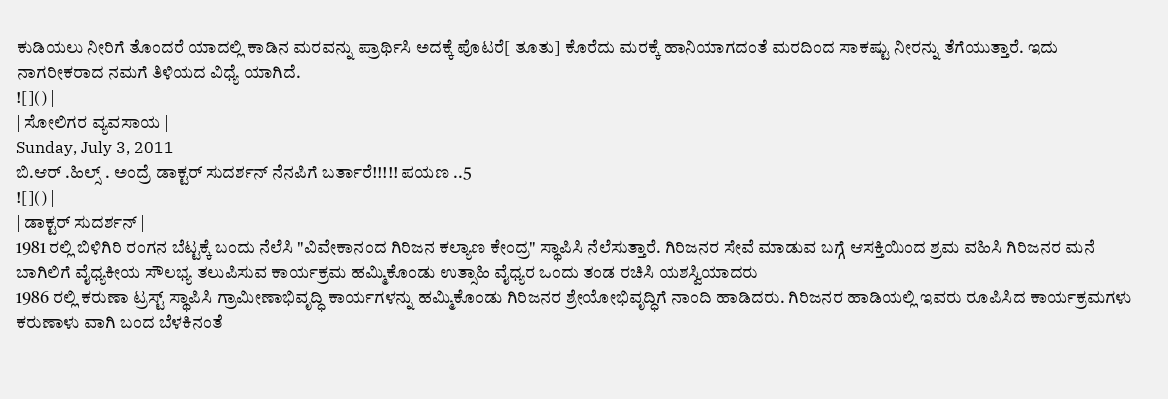ಕುಡಿಯಲು ನೀರಿಗೆ ತೊಂದರೆ ಯಾದಲ್ಲಿ ಕಾಡಿನ ಮರವನ್ನು ಪ್ರಾರ್ಥಿಸಿ ಅದಕ್ಕೆ ಪೊಟರೆ[ ತೂತು] ಕೊರೆದು ಮರಕ್ಕೆ ಹಾನಿಯಾಗದಂತೆ ಮರದಿಂದ ಸಾಕಷ್ಟು ನೀರನ್ನು ತೆಗೆಯುತ್ತಾರೆ. ಇದು ನಾಗರೀಕರಾದ ನಮಗೆ ತಿಳಿಯದ ವಿಧ್ಯೆ ಯಾಗಿದೆ.
![]() |
| ಸೋಲಿಗರ ವ್ಯವಸಾಯ |
Sunday, July 3, 2011
ಬಿ.ಆರ್ .ಹಿಲ್ಸ್ . ಅಂದ್ರೆ ಡಾಕ್ಟರ್ ಸುದರ್ಶನ್ ನೆನಪಿಗೆ ಬರ್ತಾರೆ!!!!! ಪಯಣ ..5
![]() |
| ಡಾಕ್ಟರ್ ಸುದರ್ಶನ್ |
1981 ರಲ್ಲಿ ಬಿಳಿಗಿರಿ ರಂಗನ ಬೆಟ್ಟಕ್ಕೆ ಬಂದು ನೆಲೆಸಿ "ವಿವೇಕಾನಂದ ಗಿರಿಜನ ಕಲ್ಯಾಣ ಕೇಂದ್ರ" ಸ್ಥಾಪಿಸಿ ನೆಲೆಸುತ್ತಾರೆ. ಗಿರಿಜನರ ಸೇವೆ ಮಾಡುವ ಬಗ್ಗೆ ಆಸಕ್ತಿಯಿಂದ ಶ್ರಮ ವಹಿಸಿ ಗಿರಿಜನರ ಮನೆ ಬಾಗಿಲಿಗೆ ವೈಧ್ಯಕೀಯ ಸೌಲಭ್ಯ ತಲುಪಿಸುವ ಕಾರ್ಯಕ್ರಮ ಹಮ್ಮಿಕೊಂಡು ಉತ್ಸಾಹಿ ವೈಧ್ಯರ ಒಂದು ತಂಡ ರಚಿಸಿ ಯಶಸ್ವಿಯಾದರು
1986 ರಲ್ಲಿ ಕರುಣಾ ಟ್ರಸ್ಟ್ ಸ್ಥಾಪಿಸಿ ಗ್ರಾಮೀಣಾಭಿವೃದ್ಧಿ ಕಾರ್ಯಗಳನ್ನು ಹಮ್ಮಿಕೊಂಡು ಗಿರಿಜನರ ಶ್ರೇಯೋಭಿವೃದ್ಧಿಗೆ ನಾಂದಿ ಹಾಡಿದರು. ಗಿರಿಜನರ ಹಾಡಿಯಲ್ಲಿ ಇವರು ರೂಪಿಸಿದ ಕಾರ್ಯಕ್ರಮಗಳು ಕರುಣಾಳು ವಾಗಿ ಬಂದ ಬೆಳಕಿನಂತೆ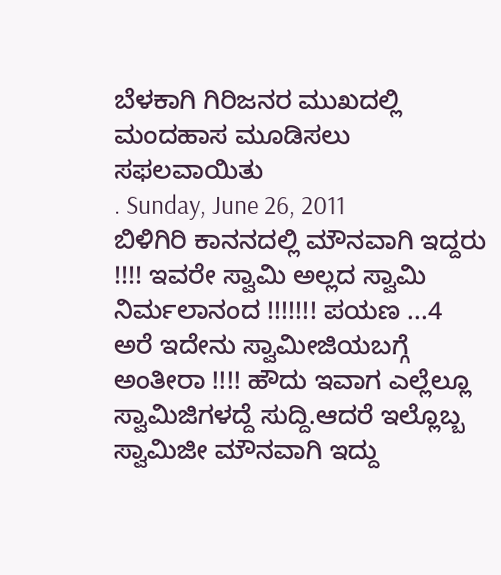ಬೆಳಕಾಗಿ ಗಿರಿಜನರ ಮುಖದಲ್ಲಿ ಮಂದಹಾಸ ಮೂಡಿಸಲು ಸಫಲವಾಯಿತು
. Sunday, June 26, 2011
ಬಿಳಿಗಿರಿ ಕಾನನದಲ್ಲಿ ಮೌನವಾಗಿ ಇದ್ದರು !!!! ಇವರೇ ಸ್ವಾಮಿ ಅಲ್ಲದ ಸ್ವಾಮಿ ನಿರ್ಮಲಾನಂದ !!!!!!! ಪಯಣ ...4
ಅರೆ ಇದೇನು ಸ್ವಾಮೀಜಿಯಬಗ್ಗೆ ಅಂತೀರಾ !!!! ಹೌದು ಇವಾಗ ಎಲ್ಲೆಲ್ಲೂ ಸ್ವಾಮಿಜಿಗಳದ್ದೆ ಸುದ್ದಿ.ಆದರೆ ಇಲ್ಲೊಬ್ಬ ಸ್ವಾಮಿಜೀ ಮೌನವಾಗಿ ಇದ್ದು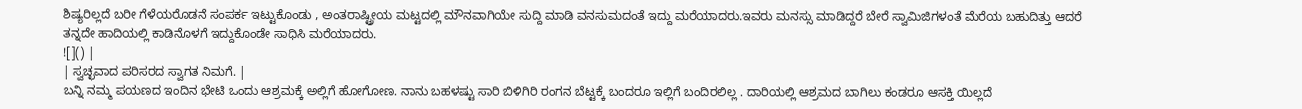ಶಿಷ್ಯರಿಲ್ಲದೆ ಬರೀ ಗೆಳೆಯರೊಡನೆ ಸಂಪರ್ಕ ಇಟ್ಟುಕೊಂಡು , ಅಂತರಾಷ್ಟ್ರೀಯ ಮಟ್ಟದಲ್ಲಿ ಮೌನವಾಗಿಯೇ ಸುದ್ದಿ ಮಾಡಿ ವನಸುಮದಂತೆ ಇದ್ದು ಮರೆಯಾದರು.ಇವರು ಮನಸ್ಸು ಮಾಡಿದ್ದರೆ ಬೇರೆ ಸ್ವಾಮಿಜಿಗಳಂತೆ ಮೆರೆಯ ಬಹುದಿತ್ತು ಆದರೆ ತನ್ನದೇ ಹಾದಿಯಲ್ಲಿ ಕಾಡಿನೊಳಗೆ ಇದ್ದುಕೊಂಡೇ ಸಾಧಿಸಿ ಮರೆಯಾದರು.
![]() |
| ಸ್ವಚ್ಛವಾದ ಪರಿಸರದ ಸ್ವಾಗತ ನಿಮಗೆ. |
ಬನ್ನಿ ನಮ್ಮ ಪಯಣದ ಇಂದಿನ ಭೇಟಿ ಒಂದು ಆಶ್ರಮಕ್ಕೆ ಅಲ್ಲಿಗೆ ಹೋಗೋಣ. ನಾನು ಬಹಳಷ್ಟು ಸಾರಿ ಬಿಳಿಗಿರಿ ರಂಗನ ಬೆಟ್ಟಕ್ಕೆ ಬಂದರೂ ಇಲ್ಲಿಗೆ ಬಂದಿರಲಿಲ್ಲ . ದಾರಿಯಲ್ಲಿ ಆಶ್ರಮದ ಬಾಗಿಲು ಕಂಡರೂ ಆಸಕ್ತಿ ಯಿಲ್ಲದೆ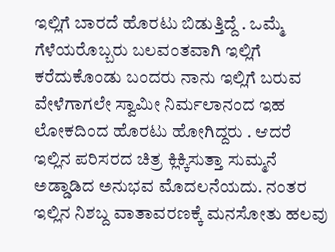ಇಲ್ಲಿಗೆ ಬಾರದೆ ಹೊರಟು ಬಿಡುತ್ತಿದ್ದೆ . ಒಮ್ಮೆ ಗೆಳೆಯರೊಬ್ಬರು ಬಲವಂತವಾಗಿ ಇಲ್ಲಿಗೆ ಕರೆದುಕೊಂಡು ಬಂದರು ನಾನು ಇಲ್ಲಿಗೆ ಬರುವ ವೇಳೆಗಾಗಲೇ ಸ್ವಾಮೀ ನಿರ್ಮಲಾನಂದ ಇಹ ಲೋಕದಿಂದ ಹೊರಟು ಹೋಗಿದ್ದರು . ಆದರೆ ಇಲ್ಲಿನ ಪರಿಸರದ ಚಿತ್ರ ಕ್ಲಿಕ್ಕಿಸುತ್ತಾ ಸುಮ್ಮನೆ ಅಡ್ಡಾಡಿದ ಅನುಭವ ಮೊದಲನೆಯದು. ನಂತರ ಇಲ್ಲಿನ ನಿಶಬ್ದ ವಾತಾವರಣಕ್ಕೆ ಮನಸೋತು ಹಲವು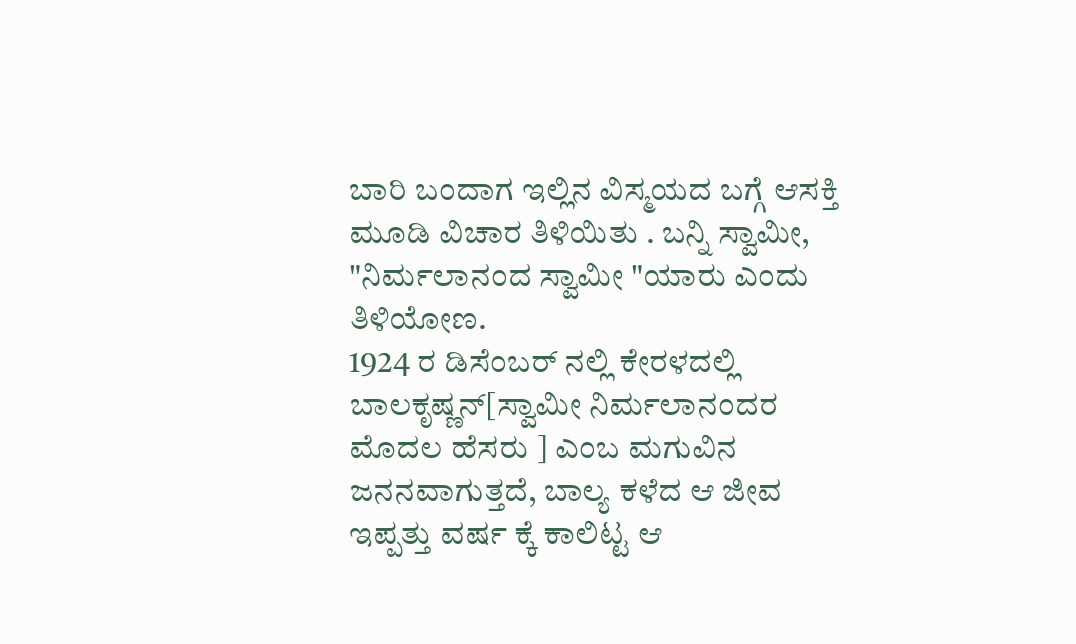ಬಾರಿ ಬಂದಾಗ ಇಲ್ಲಿನ ವಿಸ್ಮಯದ ಬಗ್ಗೆ ಆಸಕ್ತಿ ಮೂಡಿ ವಿಚಾರ ತಿಳಿಯಿತು . ಬನ್ನಿ ಸ್ವಾಮೀ, "ನಿರ್ಮಲಾನಂದ ಸ್ವಾಮೀ "ಯಾರು ಎಂದು ತಿಳಿಯೋಣ.
1924 ರ ಡಿಸೆಂಬರ್ ನಲ್ಲಿ ಕೇರಳದಲ್ಲಿ ಬಾಲಕೃಷ್ಣನ್[ಸ್ವಾಮೀ ನಿರ್ಮಲಾನಂದರ ಮೊದಲ ಹೆಸರು ] ಎಂಬ ಮಗುವಿನ ಜನನವಾಗುತ್ತದೆ, ಬಾಲ್ಯ ಕಳೆದ ಆ ಜೀವ ಇಪ್ಪತ್ತು ವರ್ಷ ಕ್ಕೆ ಕಾಲಿಟ್ಟ ಆ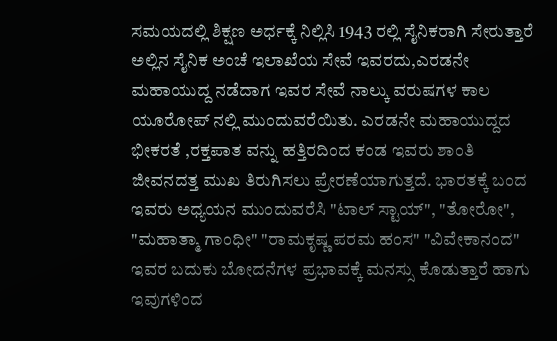ಸಮಯದಲ್ಲಿ ಶಿಕ್ಷಣ ಅರ್ಧಕ್ಕೆ ನಿಲ್ಲಿಸಿ 1943 ರಲ್ಲಿ ಸೈನಿಕರಾಗಿ ಸೇರುತ್ತಾರೆ ಅಲ್ಲಿನ ಸೈನಿಕ ಅಂಚೆ ಇಲಾಖೆಯ ಸೇವೆ ಇವರದು,ಎರಡನೇ ಮಹಾಯುದ್ದ ನಡೆದಾಗ ಇವರ ಸೇವೆ ನಾಲ್ಕು ವರುಷಗಳ ಕಾಲ ಯೂರೋಪ್ ನಲ್ಲಿ ಮುಂದುವರೆಯಿತು. ಎರಡನೇ ಮಹಾಯುದ್ದದ ಭೀಕರತೆ ,ರಕ್ತಪಾತ ವನ್ನು ಹತ್ತಿರದಿಂದ ಕಂಡ ಇವರು ಶಾಂತಿ ಜೀವನದತ್ತ ಮುಖ ತಿರುಗಿಸಲು ಪ್ರೇರಣೆಯಾಗುತ್ತದೆ. ಭಾರತಕ್ಕೆ ಬಂದ ಇವರು ಅಧ್ಯಯನ ಮುಂದುವರೆಸಿ "ಟಾಲ್ ಸ್ಟಾಯ್", "ತೋರೋ", "ಮಹಾತ್ಮಾ ಗಾಂಧೀ" "ರಾಮಕೃಷ್ಣ ಪರಮ ಹಂಸ" "ವಿವೇಕಾನಂದ" ಇವರ ಬದುಕು ಬೋದನೆಗಳ ಪ್ರಭಾವಕ್ಕೆ ಮನಸ್ಸು ಕೊಡುತ್ತಾರೆ ಹಾಗು ಇವುಗಳಿಂದ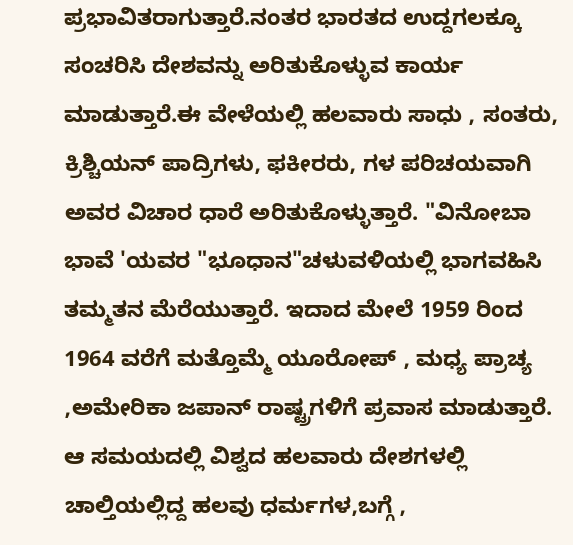ಪ್ರಭಾವಿತರಾಗುತ್ತಾರೆ.ನಂತರ ಭಾರತದ ಉದ್ದಗಲಕ್ಕೂ ಸಂಚರಿಸಿ ದೇಶವನ್ನು ಅರಿತುಕೊಳ್ಳುವ ಕಾರ್ಯ ಮಾಡುತ್ತಾರೆ.ಈ ವೇಳೆಯಲ್ಲಿ ಹಲವಾರು ಸಾಧು , ಸಂತರು, ಕ್ರಿಶ್ಚಿಯನ್ ಪಾದ್ರಿಗಳು, ಫಕೀರರು, ಗಳ ಪರಿಚಯವಾಗಿ ಅವರ ವಿಚಾರ ಧಾರೆ ಅರಿತುಕೊಳ್ಳುತ್ತಾರೆ. "ವಿನೋಬಾ ಭಾವೆ 'ಯವರ "ಭೂಧಾನ"ಚಳುವಳಿಯಲ್ಲಿ ಭಾಗವಹಿಸಿ ತಮ್ಮತನ ಮೆರೆಯುತ್ತಾರೆ. ಇದಾದ ಮೇಲೆ 1959 ರಿಂದ 1964 ವರೆಗೆ ಮತ್ತೊಮ್ಮೆ ಯೂರೋಪ್ , ಮಧ್ಯ ಪ್ರಾಚ್ಯ ,ಅಮೇರಿಕಾ ಜಪಾನ್ ರಾಷ್ಟ್ರಗಳಿಗೆ ಪ್ರವಾಸ ಮಾಡುತ್ತಾರೆ. ಆ ಸಮಯದಲ್ಲಿ ವಿಶ್ವದ ಹಲವಾರು ದೇಶಗಳಲ್ಲಿ ಚಾಲ್ತಿಯಲ್ಲಿದ್ದ ಹಲವು ಧರ್ಮಗಳ,ಬಗ್ಗೆ ,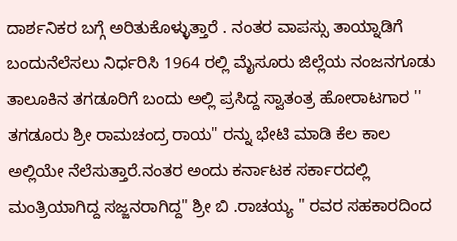ದಾರ್ಶನಿಕರ ಬಗ್ಗೆ ಅರಿತುಕೊಳ್ಳುತ್ತಾರೆ . ನಂತರ ವಾಪಸ್ಸು ತಾಯ್ನಾಡಿಗೆ ಬಂದುನೆಲೆಸಲು ನಿರ್ಧರಿಸಿ 1964 ರಲ್ಲಿ ಮೈಸೂರು ಜಿಲ್ಲೆಯ ನಂಜನಗೂಡು ತಾಲೂಕಿನ ತಗಡೂರಿಗೆ ಬಂದು ಅಲ್ಲಿ ಪ್ರಸಿದ್ದ ಸ್ವಾತಂತ್ರ ಹೋರಾಟಗಾರ '' ತಗಡೂರು ಶ್ರೀ ರಾಮಚಂದ್ರ ರಾಯ" ರನ್ನು ಭೇಟಿ ಮಾಡಿ ಕೆಲ ಕಾಲ ಅಲ್ಲಿಯೇ ನೆಲೆಸುತ್ತಾರೆ.ನಂತರ ಅಂದು ಕರ್ನಾಟಕ ಸರ್ಕಾರದಲ್ಲಿ ಮಂತ್ರಿಯಾಗಿದ್ದ ಸಜ್ಜನರಾಗಿದ್ದ" ಶ್ರೀ ಬಿ .ರಾಚಯ್ಯ " ರವರ ಸಹಕಾರದಿಂದ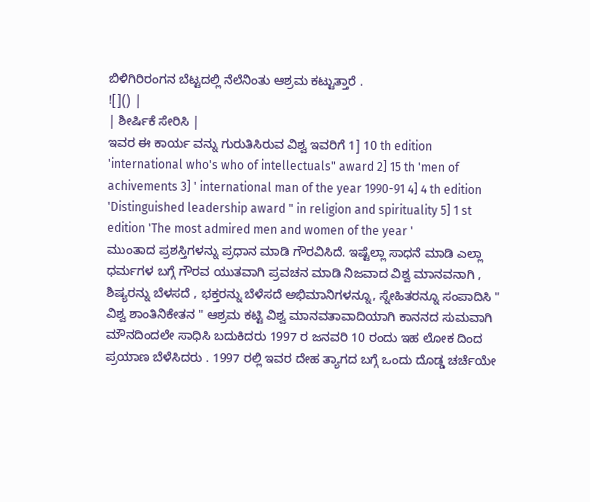ಬಿಳಿಗಿರಿರಂಗನ ಬೆಟ್ಟದಲ್ಲಿ ನೆಲೆನಿಂತು ಆಶ್ರಮ ಕಟ್ಟುತ್ತಾರೆ .
![]() |
| ಶೀರ್ಷಿಕೆ ಸೇರಿಸಿ |
ಇವರ ಈ ಕಾರ್ಯ ವನ್ನು ಗುರುತಿಸಿರುವ ವಿಶ್ವ ಇವರಿಗೆ 1] 10 th edition 'international who's who of intellectuals" award 2] 15 th 'men of achivements 3] ' international man of the year 1990-91 4] 4 th edition 'Distinguished leadership award " in religion and spirituality 5] 1 st edition 'The most admired men and women of the year '
ಮುಂತಾದ ಪ್ರಶಸ್ತಿಗಳನ್ನು ಪ್ರಧಾನ ಮಾಡಿ ಗೌರವಿಸಿದೆ. ಇಷ್ಟೆಲ್ಲಾ ಸಾಧನೆ ಮಾಡಿ ಎಲ್ಲಾ ಧರ್ಮಗಳ ಬಗ್ಗೆ ಗೌರವ ಯುತವಾಗಿ ಪ್ರವಚನ ಮಾಡಿ ನಿಜವಾದ ವಿಶ್ವ ಮಾನವನಾಗಿ , ಶಿಷ್ಯರನ್ನು ಬೆಳಸದೆ , ಭಕ್ತರನ್ನು ಬೆಳೆಸದೆ ಅಭಿಮಾನಿಗಳನ್ನೂ, ಸ್ನೇಹಿತರನ್ನೂ ಸಂಪಾದಿಸಿ " ವಿಶ್ವ ಶಾಂತಿನಿಕೇತನ " ಆಶ್ರಮ ಕಟ್ಟಿ ವಿಶ್ವ ಮಾನವತಾವಾದಿಯಾಗಿ ಕಾನನದ ಸುಮವಾಗಿ ಮೌನದಿಂದಲೇ ಸಾಧಿಸಿ ಬದುಕಿದರು 1997 ರ ಜನವರಿ 10 ರಂದು ಇಹ ಲೋಕ ದಿಂದ ಪ್ರಯಾಣ ಬೆಳೆಸಿದರು . 1997 ರಲ್ಲಿ ಇವರ ದೇಹ ತ್ಯಾಗದ ಬಗ್ಗೆ ಒಂದು ದೊಡ್ಡ ಚರ್ಚೆಯೇ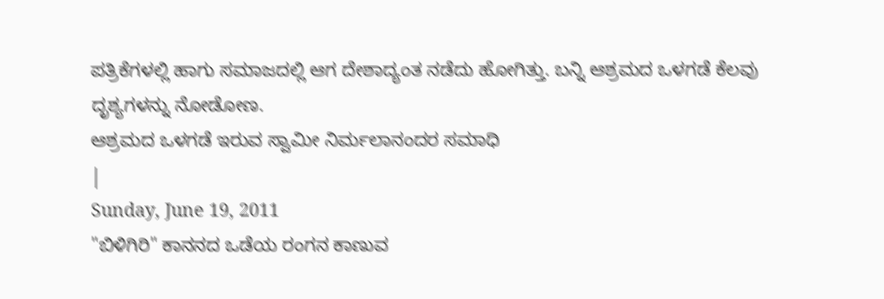ಪತ್ರಿಕೆಗಳಲ್ಲಿ ಹಾಗು ಸಮಾಜದಲ್ಲಿ ಆಗ ದೇಶಾದ್ಯಂತ ನಡೆದು ಹೋಗಿತ್ತು. ಬನ್ನಿ ಆಶ್ರಮದ ಒಳಗಡೆ ಕೆಲವು ದೃಶ್ಯಗಳನ್ನು ನೋಡೋಣ.
ಆಶ್ರಮದ ಒಳಗಡೆ ಇರುವ ಸ್ವಾಮೀ ನಿರ್ಮಲಾನಂದರ ಸಮಾಧಿ
|
Sunday, June 19, 2011
"ಬಿಳಿಗಿರಿ" ಕಾನನದ ಒಡೆಯ ರಂಗನ ಕಾಣುವ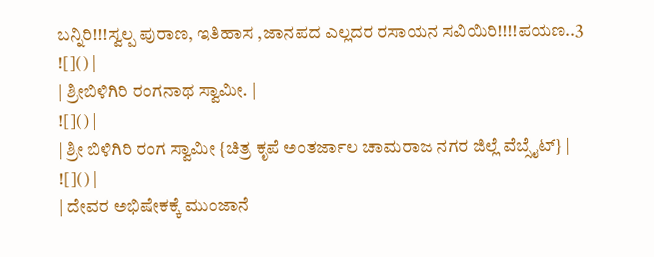ಬನ್ನಿರಿ!!!ಸ್ವಲ್ಪ ಪುರಾಣ, ಇತಿಹಾಸ ,ಜಾನಪದ ಎಲ್ಲದರ ರಸಾಯನ ಸವಿಯಿರಿ!!!!ಪಯಣ..3
![]() |
| ಶ್ರೀಬಿಳಿಗಿರಿ ರಂಗನಾಥ ಸ್ವಾಮೀ. |
![]() |
| ಶ್ರೀ ಬಿಳಿಗಿರಿ ರಂಗ ಸ್ವಾಮೀ {ಚಿತ್ರ ಕೃಪೆ ಅಂತರ್ಜಾಲ ಚಾಮರಾಜ ನಗರ ಜಿಲ್ಲೆ ವೆಬ್ಸೈಟ್} |
![]() |
| ದೇವರ ಅಭಿಷೇಕಕ್ಕೆ ಮುಂಜಾನೆ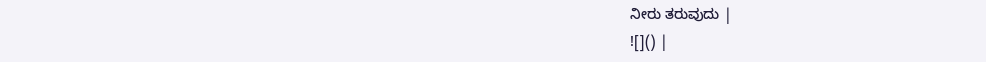ನೀರು ತರುವುದು |
![]() |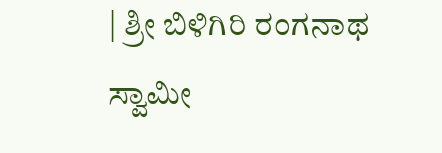| ಶ್ರೀ ಬಿಳಿಗಿರಿ ರಂಗನಾಥ ಸ್ವಾಮೀ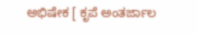ಅಭಿಷೇಕ [ ಕೃಪೆ ಅಂತರ್ಜಾಲ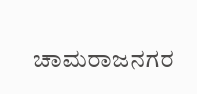ಚಾಮರಾಜನಗರ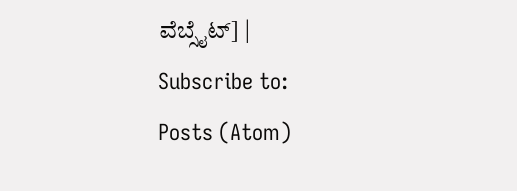ವೆಬ್ಸೈಟ್] |
Subscribe to:
Posts (Atom)